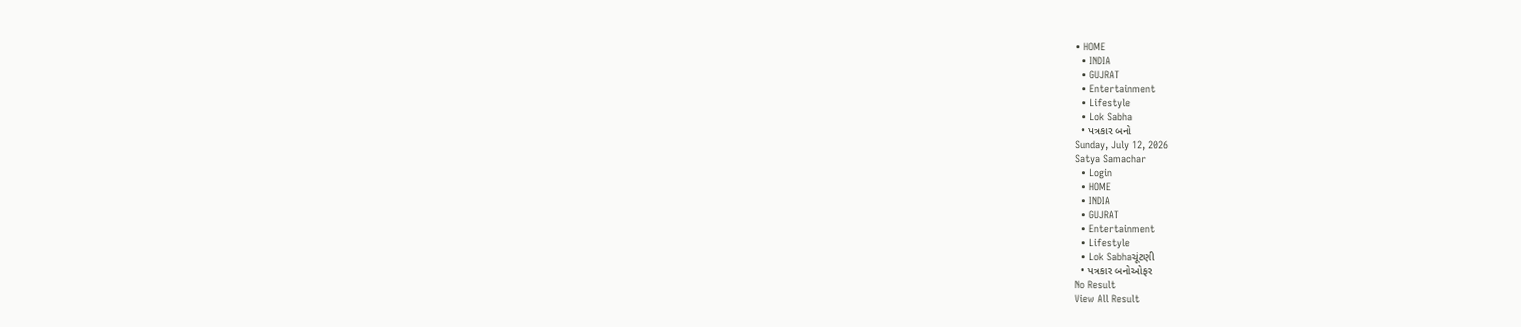• HOME
  • INDIA
  • GUJRAT
  • Entertainment
  • Lifestyle
  • Lok Sabha
  • પત્રકાર બનો
Sunday, July 12, 2026
Satya Samachar
  • Login
  • HOME
  • INDIA
  • GUJRAT
  • Entertainment
  • Lifestyle
  • Lok Sabhaચૂંટણી
  • પત્રકાર બનોઓફર
No Result
View All Result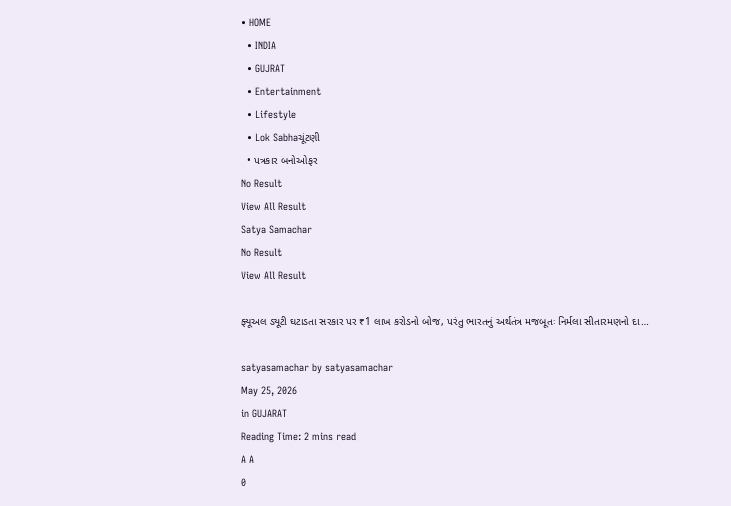• HOME
  • INDIA
  • GUJRAT
  • Entertainment
  • Lifestyle
  • Lok Sabhaચૂંટણી
  • પત્રકાર બનોઓફર
No Result
View All Result
Satya Samachar
No Result
View All Result

ફ્યૂઅલ ડ્યૂટી ઘટાડતા સરકાર પર ₹1 લાખ કરોડનો બોજ, પરંતુ ભારતનું અર્થતંત્ર મજબૂતઃ નિર્મલા સીતારમણનો દા…

satyasamachar by satyasamachar
May 25, 2026
in GUJARAT
Reading Time: 2 mins read
A A
0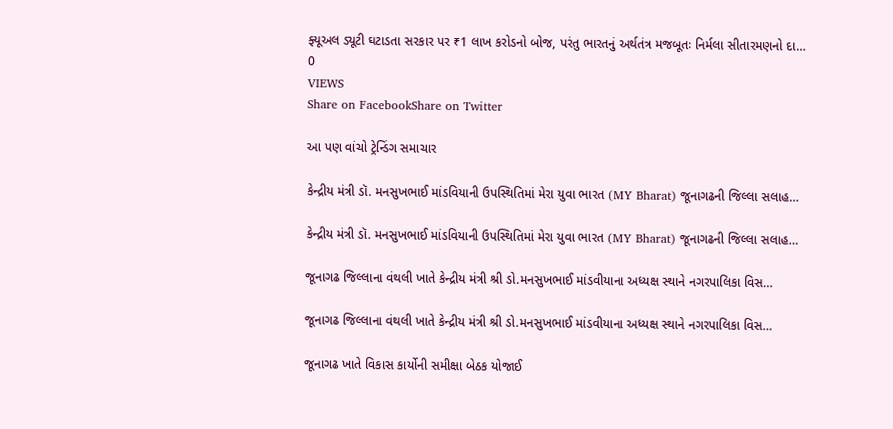ફ્યૂઅલ ડ્યૂટી ઘટાડતા સરકાર પર ₹1 લાખ કરોડનો બોજ, પરંતુ ભારતનું અર્થતંત્ર મજબૂતઃ નિર્મલા સીતારમણનો દા…
0
VIEWS
Share on FacebookShare on Twitter

આ પણ વાંચો ટ્રેન્ડિંગ સમાચાર

કેન્દ્રીય મંત્રી ડૉ. મનસુખભાઈ માંડવિયાની ઉપસ્થિતિમાં મેરા યુવા ભારત (MY Bharat) જૂનાગઢની જિલ્લા સલાહ…

કેન્દ્રીય મંત્રી ડૉ. મનસુખભાઈ માંડવિયાની ઉપસ્થિતિમાં મેરા યુવા ભારત (MY Bharat) જૂનાગઢની જિલ્લા સલાહ…

જૂનાગઢ જિલ્લાના વંથલી ખાતે કેન્દ્રીય મંત્રી શ્રી ડો.મનસુખભાઈ માંડવીયાના અધ્યક્ષ સ્થાને નગરપાલિકા વિસ…

જૂનાગઢ જિલ્લાના વંથલી ખાતે કેન્દ્રીય મંત્રી શ્રી ડો.મનસુખભાઈ માંડવીયાના અધ્યક્ષ સ્થાને નગરપાલિકા વિસ…

જૂનાગઢ ખાતે વિકાસ કાર્યોની સમીક્ષા બેઠક યોજાઈ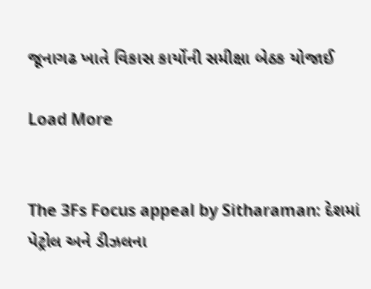જૂનાગઢ ખાતે વિકાસ કાર્યોની સમીક્ષા બેઠક યોજાઈ

Load More


The 3Fs Focus appeal by Sitharaman: દેશમાં પેટ્રોલ અને ડીઝલના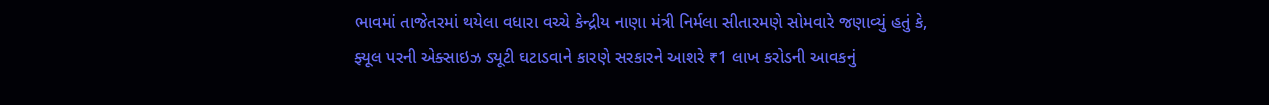ભાવમાં તાજેતરમાં થયેલા વધારા વચ્ચે કેન્દ્રીય નાણા મંત્રી નિર્મલા સીતારમણે સોમવારે જણાવ્યું હતું કે, ફ્યૂલ પરની એક્સાઇઝ ડ્યૂટી ઘટાડવાને કારણે સરકારને આશરે ₹1 લાખ કરોડની આવકનું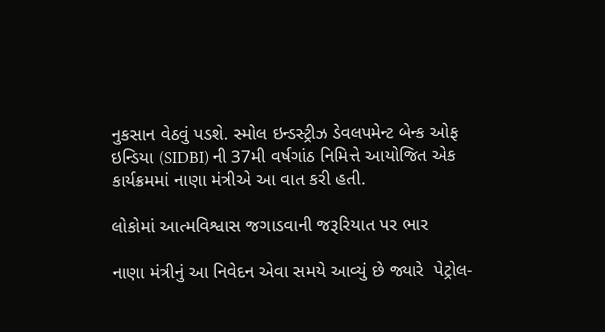નુકસાન વેઠવું પડશે. સ્મોલ ઇન્ડસ્ટ્રીઝ ડેવલપમેન્ટ બેન્ક ઓફ ઇન્ડિયા (SIDBI) ની 37મી વર્ષગાંઠ નિમિત્તે આયોજિત એક કાર્યક્રમમાં નાણા મંત્રીએ આ વાત કરી હતી.

લોકોમાં આત્મવિશ્વાસ જગાડવાની જરૂરિયાત પર ભાર

નાણા મંત્રીનું આ નિવેદન એવા સમયે આવ્યું છે જ્યારે  પેટ્રોલ-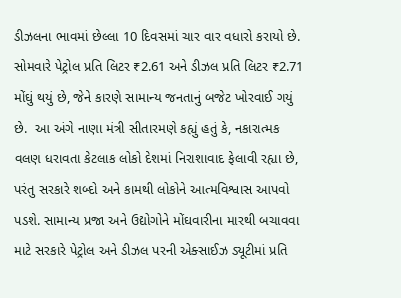ડીઝલના ભાવમાં છેલ્લા 10 દિવસમાં ચાર વાર વધારો કરાયો છે. સોમવારે પેટ્રોલ પ્રતિ લિટર ₹2.61 અને ડીઝલ પ્રતિ લિટર ₹2.71 મોંઘું થયું છે, જેને કારણે સામાન્ય જનતાનું બજેટ ખોરવાઈ ગયું છે.  આ અંગે નાણા મંત્રી સીતારમણે કહ્યું હતું કે, નકારાત્મક વલણ ધરાવતા કેટલાક લોકો દેશમાં નિરાશાવાદ ફેલાવી રહ્યા છે, પરંતુ સરકારે શબ્દો અને કામથી લોકોને આત્મવિશ્વાસ આપવો પડશે. સામાન્ય પ્રજા અને ઉદ્યોગોને મોંઘવારીના મારથી બચાવવા માટે સરકારે પેટ્રોલ અને ડીઝલ પરની એક્સાઈઝ ડ્યૂટીમાં પ્રતિ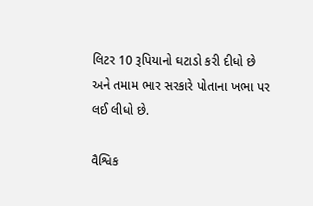લિટર 10 રૂપિયાનો ઘટાડો કરી દીધો છે અને તમામ ભાર સરકારે પોતાના ખભા પર લઈ લીધો છે.

વૈશ્વિક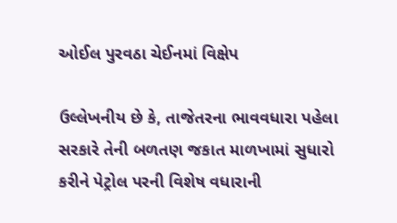ઓઈલ પુરવઠા ચેઈનમાં વિક્ષેપ

ઉલ્લેખનીય છે કે, તાજેતરના ભાવવધારા પહેલા સરકારે તેની બળતણ જકાત માળખામાં સુધારો કરીને પેટ્રોલ પરની વિશેષ વધારાની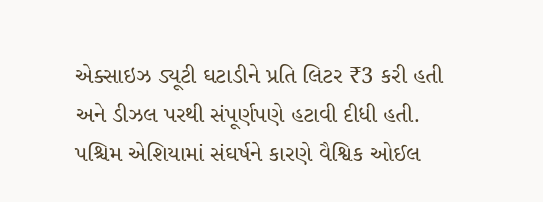એક્સાઇઝ ડ્યૂટી ઘટાડીને પ્રતિ લિટર ₹3 કરી હતી અને ડીઝલ પરથી સંપૂર્ણપણે હટાવી દીધી હતી. પશ્ચિમ એશિયામાં સંઘર્ષને કારણે વૈશ્વિક ઓઈલ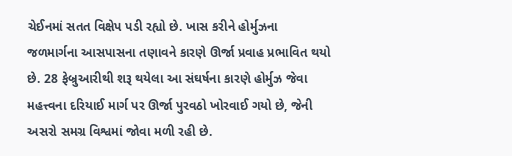ચેઈનમાં સતત વિક્ષેપ પડી રહ્યો છે. ખાસ કરીને હોર્મુઝના જળમાર્ગના આસપાસના તણાવને કારણે ઊર્જા પ્રવાહ પ્રભાવિત થયો છે. 28 ફેબ્રુઆરીથી શરૂ થયેલા આ સંઘર્ષના કારણે હોર્મુઝ જેવા મહત્ત્વના દરિયાઈ માર્ગ પર ઊર્જા પુરવઠો ખોરવાઈ ગયો છે, જેની અસરો સમગ્ર વિશ્વમાં જોવા મળી રહી છે.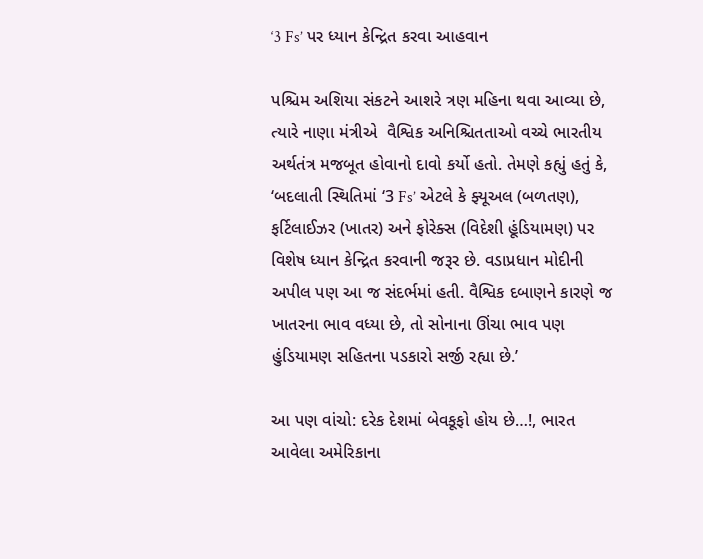‘3 Fs’ પર ધ્યાન કેન્દ્રિત કરવા આહવાન

પશ્ચિમ અશિયા સંકટને આશરે ત્રણ મહિના થવા આવ્યા છે, ત્યારે નાણા મંત્રીએ  વૈશ્વિક અનિશ્ચિતતાઓ વચ્ચે ભારતીય અર્થતંત્ર મજબૂત હોવાનો દાવો કર્યો હતો. તેમણે કહ્યું હતું કે, ‘બદલાતી સ્થિતિમાં ‘3 Fs’ એટલે કે ફ્યૂઅલ (બળતણ), ફર્ટિલાઈઝર (ખાતર) અને ફોરેક્સ (વિદેશી હૂંડિયામણ) પર વિશેષ ધ્યાન કેન્દ્રિત કરવાની જરૂર છે. વડાપ્રધાન મોદીની અપીલ પણ આ જ સંદર્ભમાં હતી. વૈશ્વિક દબાણને કારણે જ ખાતરના ભાવ વધ્યા છે, તો સોનાના ઊંચા ભાવ પણ હુંડિયામણ સહિતના પડકારો સર્જી રહ્યા છે.’

આ પણ વાંચો: દરેક દેશમાં બેવકૂફો હોય છે…!, ભારત આવેલા અમેરિકાના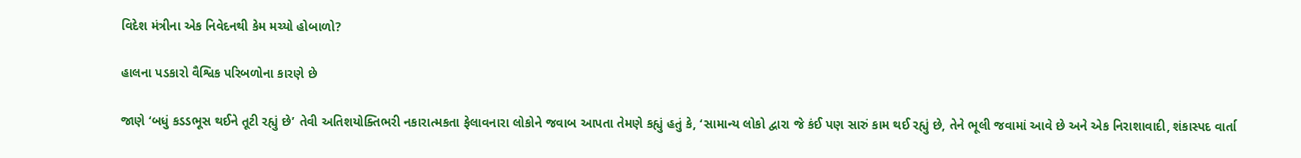વિદેશ મંત્રીના એક નિવેદનથી કેમ મચ્યો હોબાળો?

હાલના પડકારો વૈશ્વિક પરિબળોના કારણે છે

જાણે ‘બધું કડડભૂસ થઈને તૂટી રહ્યું છે’ તેવી અતિશયોક્તિભરી નકારાત્મકતા ફેલાવનારા લોકોને જવાબ આપતા તેમણે કહ્યું હતું કે, ‘સામાન્ય લોકો દ્વારા જે કંઈ પણ સારું કામ થઈ રહ્યું છે, તેને ભૂલી જવામાં આવે છે અને એક નિરાશાવાદી, શંકાસ્પદ વાર્તા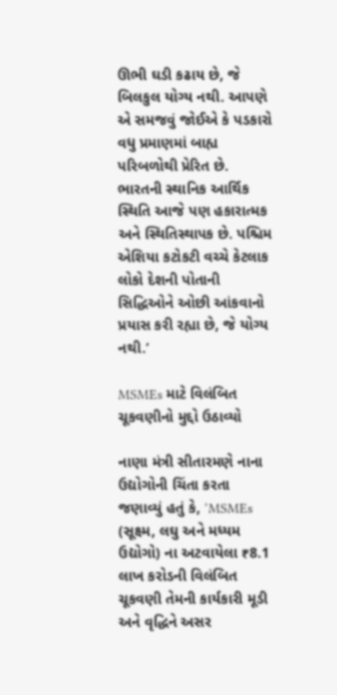ઊભી ઘડી કઢાય છે, જે બિલકુલ યોગ્ય નથી. આપણે એ સમજવું જોઈએ કે પડકારો વધુ પ્રમાણમાં બાહ્ય પરિબળોથી પ્રેરિત છે. ભારતની સ્થાનિક આર્થિક સ્થિતિ આજે પણ હકારાત્મક અને સ્થિતિસ્થાપક છે. પશ્ચિમ એશિયા કટોકટી વચ્ચે કેટલાક લોકો દેશની પોતાની સિદ્ધિઓને ઓછી આંકવાનો પ્રયાસ કરી રહ્યા છે, જે યોગ્ય નથી.’

MSMEs માટે વિલંબિત ચૂકવણીનો મુદ્દો ઉઠાવ્યો

નાણા મંત્રી સીતારમણે નાના ઉદ્યોગોની ચિંતા કરતા જણાવ્યું હતું કે, ‘MSMEs (સૂક્ષ્મ, લઘુ અને મધ્યમ ઉદ્યોગો) ના અટવાયેલા ₹8.1 લાખ કરોડની વિલંબિત ચૂકવણી તેમની કાર્યકારી મૂડી અને વૃદ્ધિને અસર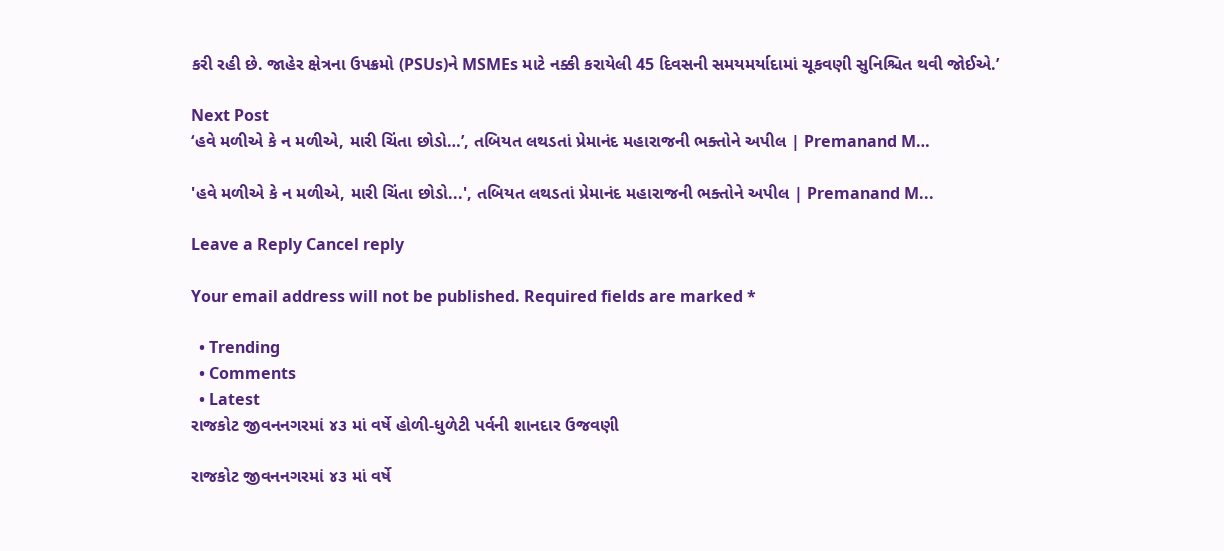કરી રહી છે. જાહેર ક્ષેત્રના ઉપક્રમો (PSUs)ને MSMEs માટે નક્કી કરાયેલી 45 દિવસની સમયમર્યાદામાં ચૂકવણી સુનિશ્ચિત થવી જોઈએ.’

Next Post
‘હવે મળીએ કે ન મળીએ, મારી ચિંતા છોડો…’, તબિયત લથડતાં પ્રેમાનંદ મહારાજની ભક્તોને અપીલ | Premanand M…

'હવે મળીએ કે ન મળીએ, મારી ચિંતા છોડો...', તબિયત લથડતાં પ્રેમાનંદ મહારાજની ભક્તોને અપીલ | Premanand M...

Leave a Reply Cancel reply

Your email address will not be published. Required fields are marked *

  • Trending
  • Comments
  • Latest
રાજકોટ જીવનનગરમાં ૪૩ માં વર્ષે હોળી-ધુળેટી પર્વની શાનદાર ઉજવણી

રાજકોટ જીવનનગરમાં ૪૩ માં વર્ષે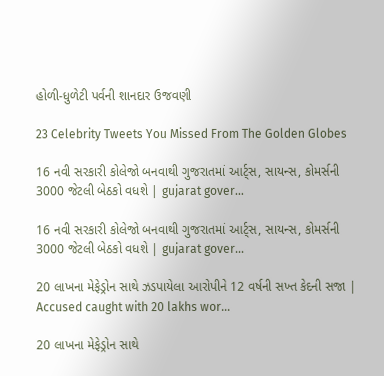હોળી-ધુળેટી પર્વની શાનદાર ઉજવણી

23 Celebrity Tweets You Missed From The Golden Globes

16 નવી સરકારી કોલેજો બનવાથી ગુજરાતમાં આર્ટ્સ, સાયન્સ, કોમર્સની 3000 જેટલી બેઠકો વધશે | gujarat gover…

16 નવી સરકારી કોલેજો બનવાથી ગુજરાતમાં આર્ટ્સ, સાયન્સ, કોમર્સની 3000 જેટલી બેઠકો વધશે | gujarat gover…

20 લાખના મેફેડ્રોન સાથે ઝડપાયેલા આરોપીને 12 વર્ષની સખ્ત કેદની સજા | Accused caught with 20 lakhs wor…

20 લાખના મેફેડ્રોન સાથે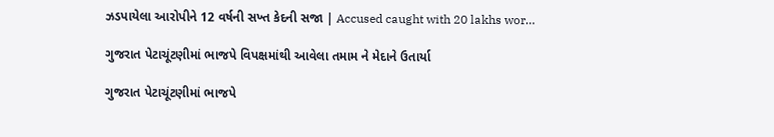ઝડપાયેલા આરોપીને 12 વર્ષની સખ્ત કેદની સજા | Accused caught with 20 lakhs wor…

ગુજરાત પેટાચૂંટણીમાં ભાજપે વિપક્ષમાંથી આવેલા તમામ ને મેદાને ઉતાર્યા

ગુજરાત પેટાચૂંટણીમાં ભાજપે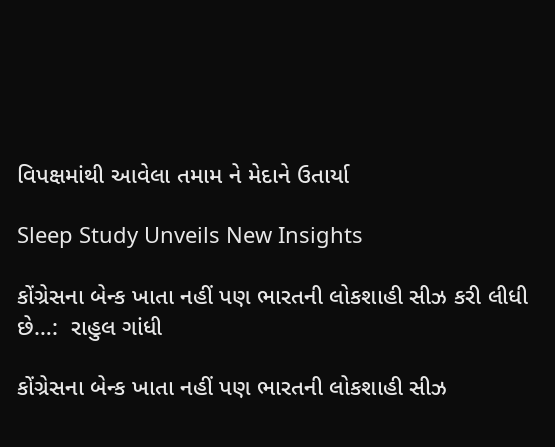વિપક્ષમાંથી આવેલા તમામ ને મેદાને ઉતાર્યા

Sleep Study Unveils New Insights

કોંગ્રેસના બેન્ક ખાતા નહીં પણ ભારતની લોકશાહી સીઝ કરી લીધી છે…:  રાહુલ ગાંધી

કોંગ્રેસના બેન્ક ખાતા નહીં પણ ભારતની લોકશાહી સીઝ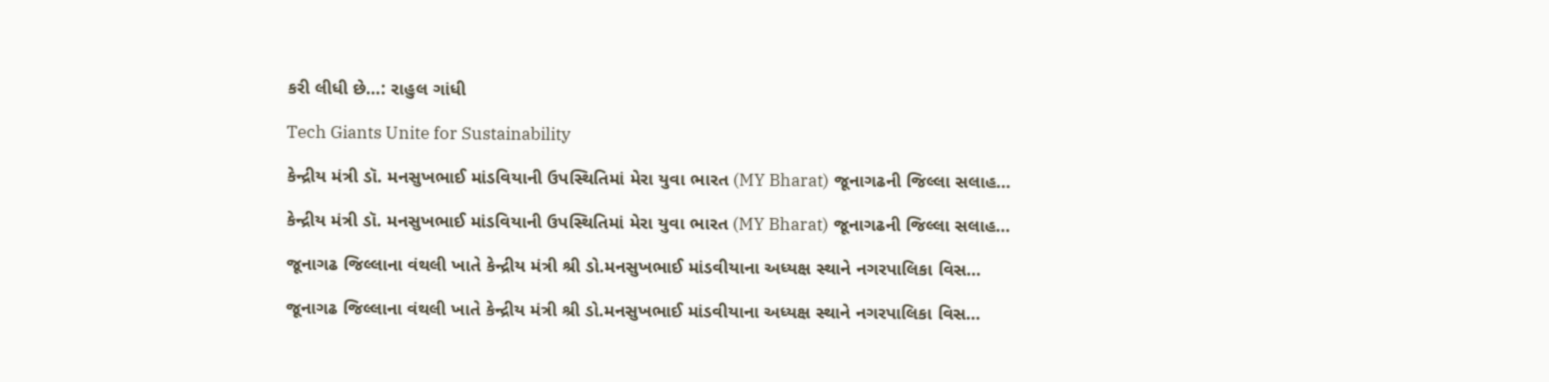કરી લીધી છે…: રાહુલ ગાંધી

Tech Giants Unite for Sustainability

કેન્દ્રીય મંત્રી ડૉ. મનસુખભાઈ માંડવિયાની ઉપસ્થિતિમાં મેરા યુવા ભારત (MY Bharat) જૂનાગઢની જિલ્લા સલાહ…

કેન્દ્રીય મંત્રી ડૉ. મનસુખભાઈ માંડવિયાની ઉપસ્થિતિમાં મેરા યુવા ભારત (MY Bharat) જૂનાગઢની જિલ્લા સલાહ…

જૂનાગઢ જિલ્લાના વંથલી ખાતે કેન્દ્રીય મંત્રી શ્રી ડો.મનસુખભાઈ માંડવીયાના અધ્યક્ષ સ્થાને નગરપાલિકા વિસ…

જૂનાગઢ જિલ્લાના વંથલી ખાતે કેન્દ્રીય મંત્રી શ્રી ડો.મનસુખભાઈ માંડવીયાના અધ્યક્ષ સ્થાને નગરપાલિકા વિસ…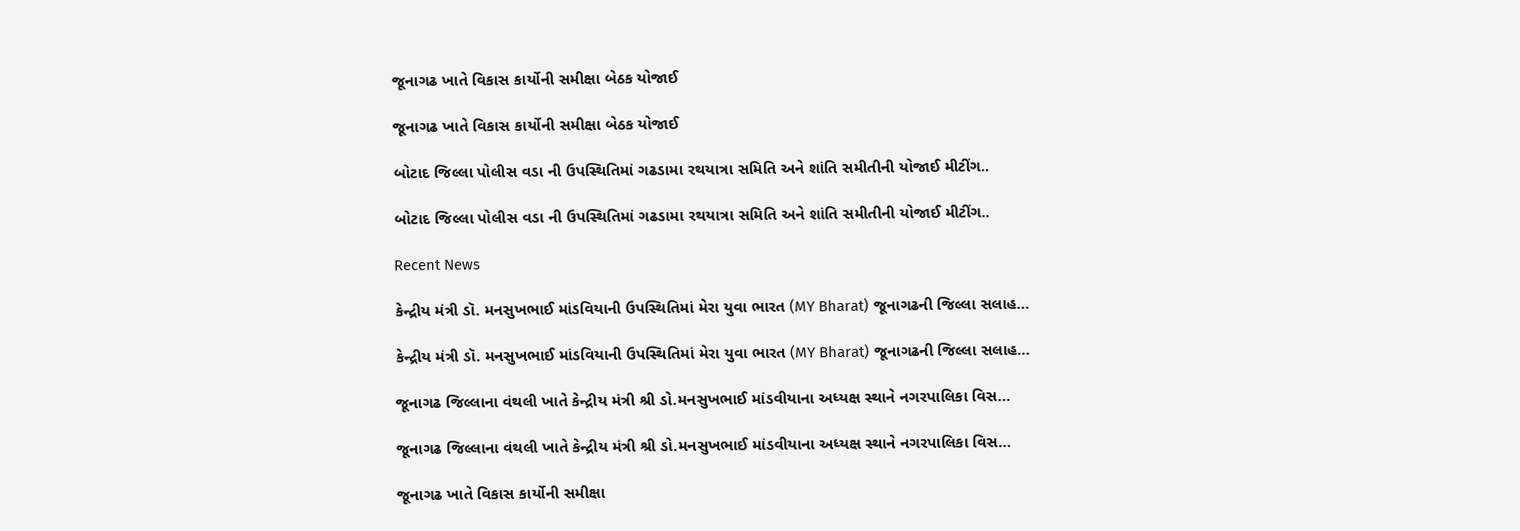જૂનાગઢ ખાતે વિકાસ કાર્યોની સમીક્ષા બેઠક યોજાઈ

જૂનાગઢ ખાતે વિકાસ કાર્યોની સમીક્ષા બેઠક યોજાઈ

બોટાદ જિલ્લા પોલીસ વડા ની ઉપસ્થિતિમાં ગઢડામા રથયાત્રા સમિતિ અને શાંતિ સમીતીની યોજાઈ મીટીંગ..

બોટાદ જિલ્લા પોલીસ વડા ની ઉપસ્થિતિમાં ગઢડામા રથયાત્રા સમિતિ અને શાંતિ સમીતીની યોજાઈ મીટીંગ..

Recent News

કેન્દ્રીય મંત્રી ડૉ. મનસુખભાઈ માંડવિયાની ઉપસ્થિતિમાં મેરા યુવા ભારત (MY Bharat) જૂનાગઢની જિલ્લા સલાહ…

કેન્દ્રીય મંત્રી ડૉ. મનસુખભાઈ માંડવિયાની ઉપસ્થિતિમાં મેરા યુવા ભારત (MY Bharat) જૂનાગઢની જિલ્લા સલાહ…

જૂનાગઢ જિલ્લાના વંથલી ખાતે કેન્દ્રીય મંત્રી શ્રી ડો.મનસુખભાઈ માંડવીયાના અધ્યક્ષ સ્થાને નગરપાલિકા વિસ…

જૂનાગઢ જિલ્લાના વંથલી ખાતે કેન્દ્રીય મંત્રી શ્રી ડો.મનસુખભાઈ માંડવીયાના અધ્યક્ષ સ્થાને નગરપાલિકા વિસ…

જૂનાગઢ ખાતે વિકાસ કાર્યોની સમીક્ષા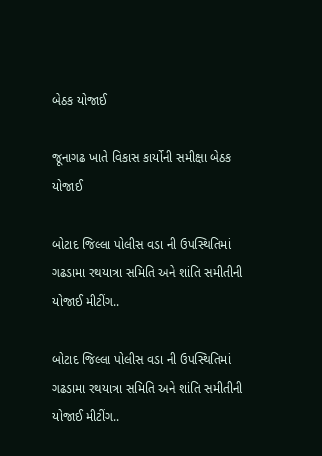બેઠક યોજાઈ

જૂનાગઢ ખાતે વિકાસ કાર્યોની સમીક્ષા બેઠક યોજાઈ

બોટાદ જિલ્લા પોલીસ વડા ની ઉપસ્થિતિમાં ગઢડામા રથયાત્રા સમિતિ અને શાંતિ સમીતીની યોજાઈ મીટીંગ..

બોટાદ જિલ્લા પોલીસ વડા ની ઉપસ્થિતિમાં ગઢડામા રથયાત્રા સમિતિ અને શાંતિ સમીતીની યોજાઈ મીટીંગ..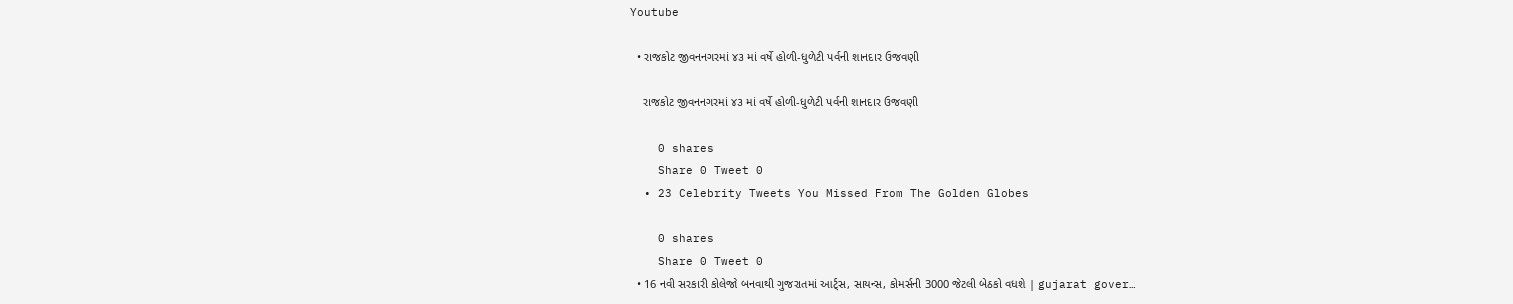Youtube

  • રાજકોટ જીવનનગરમાં ૪૩ માં વર્ષે હોળી-ધુળેટી પર્વની શાનદાર ઉજવણી

    રાજકોટ જીવનનગરમાં ૪૩ માં વર્ષે હોળી-ધુળેટી પર્વની શાનદાર ઉજવણી

    0 shares
    Share 0 Tweet 0
  • 23 Celebrity Tweets You Missed From The Golden Globes

    0 shares
    Share 0 Tweet 0
  • 16 નવી સરકારી કોલેજો બનવાથી ગુજરાતમાં આર્ટ્સ, સાયન્સ, કોમર્સની 3000 જેટલી બેઠકો વધશે | gujarat gover…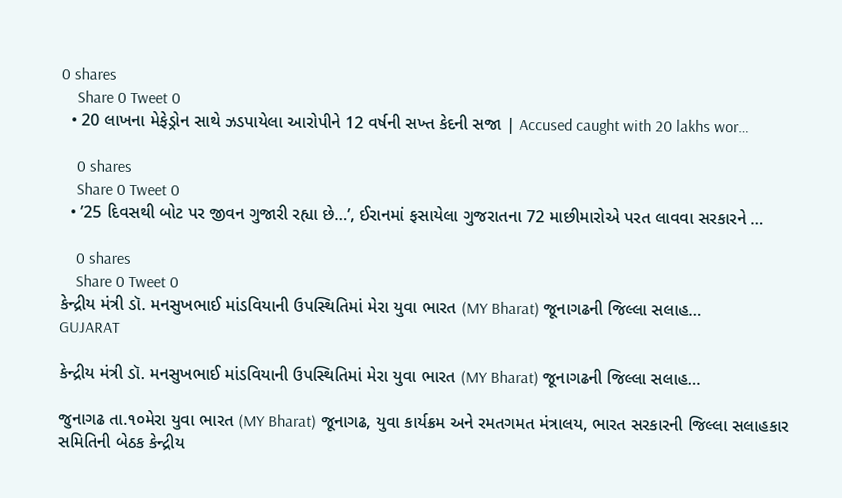0 shares
    Share 0 Tweet 0
  • 20 લાખના મેફેડ્રોન સાથે ઝડપાયેલા આરોપીને 12 વર્ષની સખ્ત કેદની સજા | Accused caught with 20 lakhs wor…

    0 shares
    Share 0 Tweet 0
  • ’25 દિવસથી બોટ પર જીવન ગુજારી રહ્યા છે…’, ઈરાનમાં ફસાયેલા ગુજરાતના 72 માછીમારોએ પરત લાવવા સરકારને …

    0 shares
    Share 0 Tweet 0
કેન્દ્રીય મંત્રી ડૉ. મનસુખભાઈ માંડવિયાની ઉપસ્થિતિમાં મેરા યુવા ભારત (MY Bharat) જૂનાગઢની જિલ્લા સલાહ…
GUJARAT

કેન્દ્રીય મંત્રી ડૉ. મનસુખભાઈ માંડવિયાની ઉપસ્થિતિમાં મેરા યુવા ભારત (MY Bharat) જૂનાગઢની જિલ્લા સલાહ…

જુનાગઢ તા.૧૦મેરા યુવા ભારત (MY Bharat) જૂનાગઢ, યુવા કાર્યક્રમ અને રમતગમત મંત્રાલય, ભારત સરકારની જિલ્લા સલાહકાર સમિતિની બેઠક કેન્દ્રીય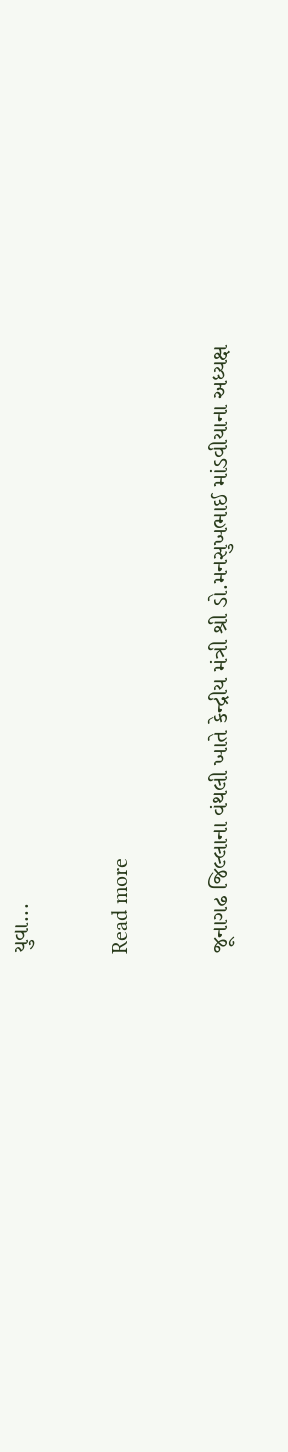યુવા...

Read more

જૂનાગઢ જિલ્લાના વંથલી ખાતે કેન્દ્રીય મંત્રી શ્રી ડો.મનસુખભાઈ માંડવીયાના અધ્યક્ષ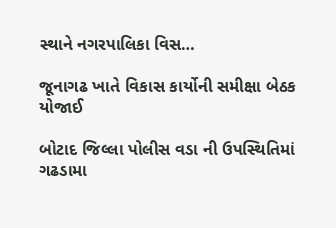સ્થાને નગરપાલિકા વિસ…

જૂનાગઢ ખાતે વિકાસ કાર્યોની સમીક્ષા બેઠક યોજાઈ

બોટાદ જિલ્લા પોલીસ વડા ની ઉપસ્થિતિમાં ગઢડામા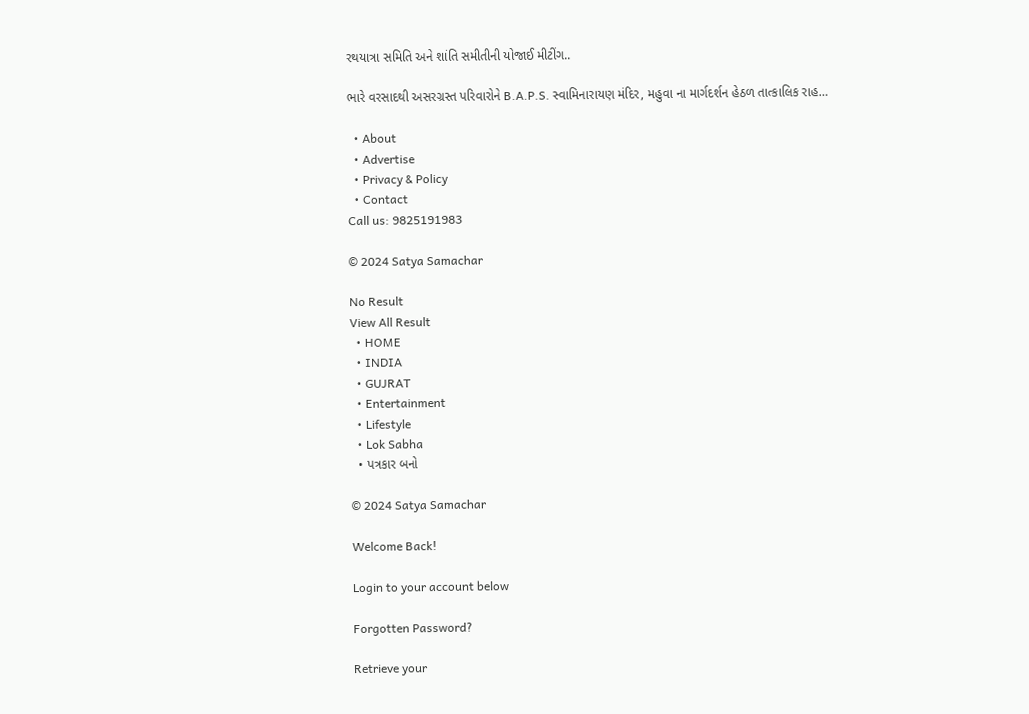રથયાત્રા સમિતિ અને શાંતિ સમીતીની યોજાઈ મીટીંગ..

ભારે વરસાદથી અસરગ્રસ્ત પરિવારોને B.A.P.S. સ્વામિનારાયણ મંદિર, મહુવા ના માર્ગદર્શન હેઠળ તાત્કાલિક રાહ…

  • About
  • Advertise
  • Privacy & Policy
  • Contact
Call us: 9825191983

© 2024 Satya Samachar

No Result
View All Result
  • HOME
  • INDIA
  • GUJRAT
  • Entertainment
  • Lifestyle
  • Lok Sabha
  • પત્રકાર બનો

© 2024 Satya Samachar

Welcome Back!

Login to your account below

Forgotten Password?

Retrieve your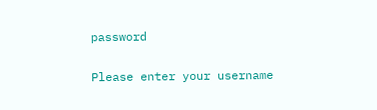password

Please enter your username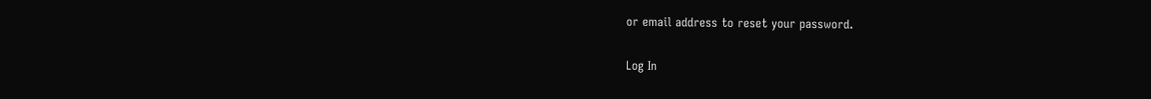or email address to reset your password.

Log In